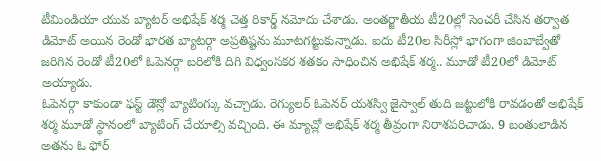టీమిండియా యువ బ్యాటర్ అభిషేక్ శర్మ చెత్త రికార్డ్ నమోదు చేశాడు. అంతర్జాతీయ టీ20ల్లో సెంచరీ చేసిన తర్వాత డిమోట్ అయిన రెండో భారత బ్యాటర్గా అప్రతిష్టను మూటగట్టుకున్నాడు. ఐదు టీ20ల సిరీస్లో భాగంగా జింబాబ్వేతో జరిగిన రెండో టీ20లో ఓపెనర్గా బరిలోకి దిగి విధ్వంసకర శతకం సాధించిన అభిషేక్ శర్మ.. మూడో టీ20లో డిమోట్ అయ్యాడు.
ఓపెనర్గా కాకుండా ఫస్ట్ డౌన్లో బ్యాటింగ్కు వచ్చాడు. రెగ్యులర్ ఓపెనర్ యశస్వి జైస్వాల్ తుది జట్టులోకి రావడంతో అభిషేక్ శర్మ మూడో స్థానంలో బ్యాటింగ్ చేయాల్సి వచ్చింది. ఈ మ్యాచ్లో అభిషేక్ శర్మ తీవ్రంగా నిరాశపరిచాడు. 9 బంతులాడిన అతను ఓ ఫోర్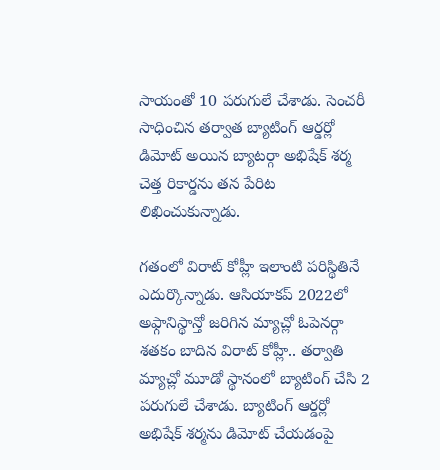సాయంతో 10 పరుగులే చేశాడు. సెంచరీ సాధించిన తర్వాత బ్యాటింగ్ ఆర్డర్లో డిమోట్ అయిన బ్యాటర్గా అభిషేక్ శర్మ చెత్త రికార్డను తన పేరిట లిఖించుకున్నాడు.

గతంలో విరాట్ కోహ్లీ ఇలాంటి పరిస్థితినే ఎదుర్కొన్నాడు. ఆసియాకప్ 2022లో అఫ్గానిస్థాన్తో జరిగిన మ్యాచ్లో ఓపెనర్గా శతకం బాదిన విరాట్ కోహ్లీ.. తర్వాతి మ్యాచ్లో మూడో స్థానంలో బ్యాటింగ్ చేసి 2 పరుగులే చేశాడు. బ్యాటింగ్ ఆర్డర్లో అభిషేక్ శర్మను డిమోట్ చేయడంపై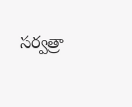సర్వత్రా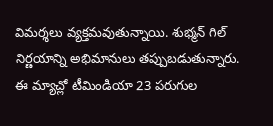విమర్శలు వ్యక్తమవుతున్నాయి. శుభ్మన్ గిల్ నిర్ణయాన్ని అభిమానులు తప్పుబడుతున్నారు.
ఈ మ్యాచ్లో టీమిండియా 23 పరుగుల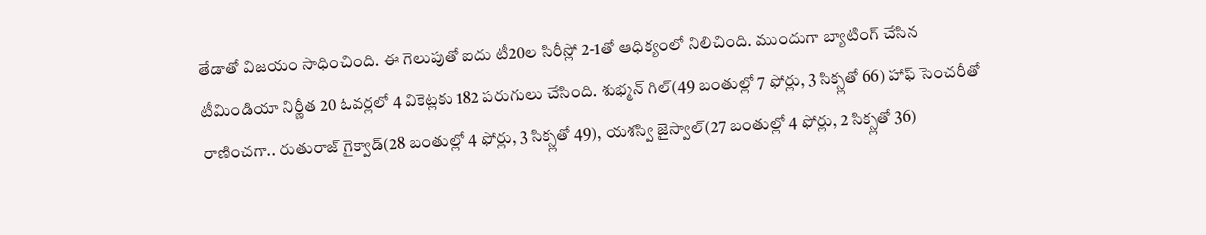తేడాతో విజయం సాధించింది. ఈ గెలుపుతో ఐదు టీ20ల సిరీస్లో 2-1తో ఆధిక్యంలో నిలిచింది. ముందుగా బ్యాటింగ్ చేసిన టీమిండియా నిర్ణీత 20 ఓవర్లలో 4 వికెట్లకు 182 పరుగులు చేసింది. శుభ్మన్ గిల్(49 బంతుల్లో 7 ఫోర్లు, 3 సిక్స్లతో 66) హాఫ్ సెంచరీతో రాణించగా.. రుతురాజ్ గైక్వాడ్(28 బంతుల్లో 4 ఫోర్లు, 3 సిక్స్లతో 49), యశస్వి జైస్వాల్(27 బంతుల్లో 4 ఫోర్లు, 2 సిక్స్లతో 36)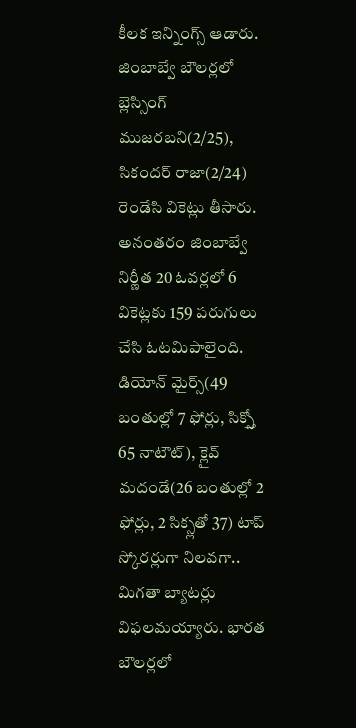కీలక ఇన్నింగ్స్ ఆడారు.
జింబాబ్వే బౌలర్లలో బ్లెస్సింగ్ ముజరబని(2/25), సికందర్ రాజా(2/24) రెండేసి వికెట్లు తీసారు. అనంతరం జింబాబ్వే నిర్ణీత 20 ఓవర్లలో 6 వికెట్లకు 159 పరుగులు చేసి ఓటమిపాలైంది. డియోన్ మైర్స్(49 బంతుల్లో 7 ఫోర్లు, సిక్స్తో 65 నాటౌట్), క్లైవ్ మదండే(26 బంతుల్లో 2 ఫోర్లు, 2 సిక్స్లతో 37) టాప్ స్కోరర్లుగా నిలవగా.. మిగతా బ్యాటర్లు విఫలమయ్యారు. భారత బౌలర్లలో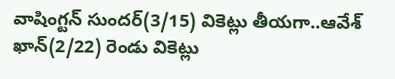వాషింగ్టన్ సుందర్(3/15) వికెట్లు తీయగా..ఆవేశ్ ఖాన్(2/22) రెండు వికెట్లు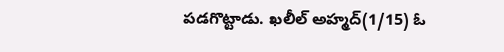పడగొట్టాడు. ఖలీల్ అహ్మద్(1/15) ఓ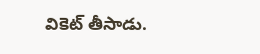వికెట్ తీసాడు.